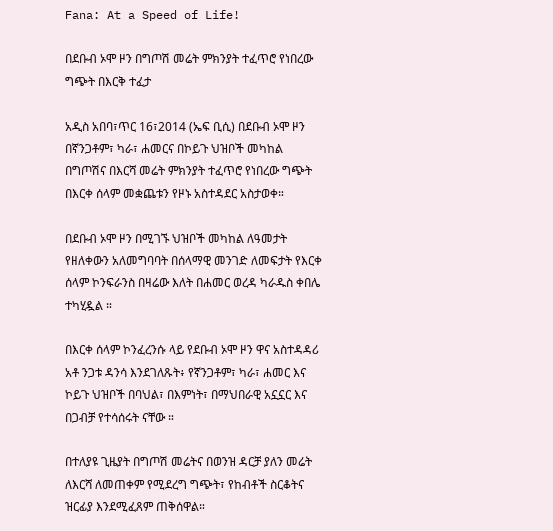Fana: At a Speed of Life!

በደቡብ ኦሞ ዞን በግጦሽ መሬት ምክንያት ተፈጥሮ የነበረው ግጭት በእርቅ ተፈታ

አዲስ አበባ፣ጥር 16፣2014 (ኤፍ ቢሲ) በደቡብ ኦሞ ዞን በኛንጋቶም፣ ካራ፣ ሐመርና በኮይጉ ህዝቦች መካከል በግጦሽና በእርሻ መሬት ምክንያት ተፈጥሮ የነበረው ግጭት በእርቀ ሰላም መቋጨቱን የዞኑ አስተዳደር አስታወቀ።

በደቡብ ኦሞ ዞን በሚገኙ ህዝቦች መካከል ለዓመታት የዘለቀውን አለመግባባት በሰላማዊ መንገድ ለመፍታት የእርቀ ሰላም ኮንፍራንስ በዛሬው እለት በሐመር ወረዳ ካራዱስ ቀበሌ ተካሂዷል ።

በእርቀ ሰላም ኮንፈረንሱ ላይ የደቡብ ኦሞ ዞን ዋና አስተዳዳሪ አቶ ንጋቱ ዳንሳ እንደገለጹት፥ የኛንጋቶም፣ ካራ፣ ሐመር እና ኮይጉ ህዝቦች በባህል፣ በእምነት፣ በማህበራዊ አኗኗር እና በጋብቻ የተሳሰሩት ናቸው ።

በተለያዩ ጊዜያት በግጦሽ መሬትና በወንዝ ዳርቻ ያለን መሬት ለእርሻ ለመጠቀም የሚደረግ ግጭት፣ የከብቶች ስርቆትና ዝርፊያ እንደሚፈጸም ጠቅሰዋል።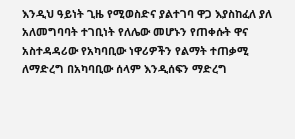እንዲህ ዓይነት ጊዜ የሚወስድና ያልተገባ ዋጋ እያስከፈለ ያለ አለመግባባት ተገቢነት የለሌው መሆኑን የጠቀሱት ዋና አስተዳዳሪው የአካባቢው ነዋሪዎችን የልማት ተጠቃሚ ለማድረግ በአካባቢው ሰላም እንዲሰፍን ማድረግ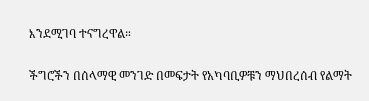እንደሚገባ ተናግረዋል።

ችግሮችን በሰላማዊ መንገድ በመፍታት የአካባቢዎቹን ማህበረሰብ የልማት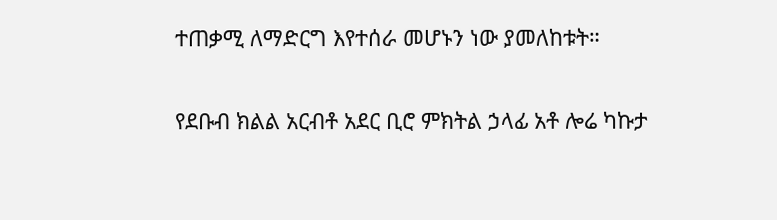ተጠቃሚ ለማድርግ እየተሰራ መሆኑን ነው ያመለከቱት።

የደቡብ ክልል አርብቶ አደር ቢሮ ምክትል ኃላፊ አቶ ሎሬ ካኩታ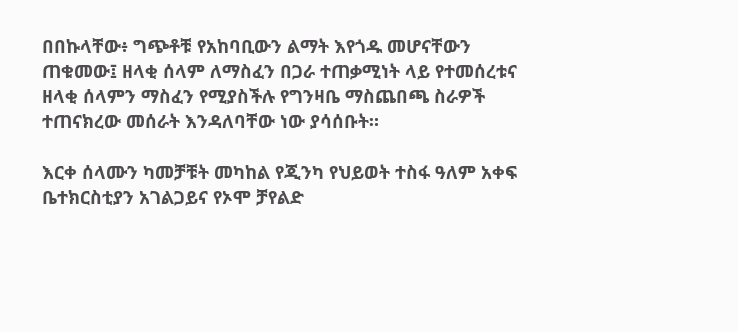በበኩላቸው፥ ግጭቶቹ የአከባቢውን ልማት እየጎዱ መሆናቸውን ጠቁመው፤ ዘላቂ ሰላም ለማስፈን በጋራ ተጠቃሚነት ላይ የተመሰረቱና ዘላቂ ሰላምን ማስፈን የሚያስችሉ የግንዛቤ ማስጨበጫ ስራዎች ተጠናክረው መሰራት እንዳለባቸው ነው ያሳሰቡት።

እርቀ ሰላሙን ካመቻቹት መካከል የጂንካ የህይወት ተስፋ ዓለም አቀፍ ቤተክርስቲያን አገልጋይና የኦሞ ቻየልድ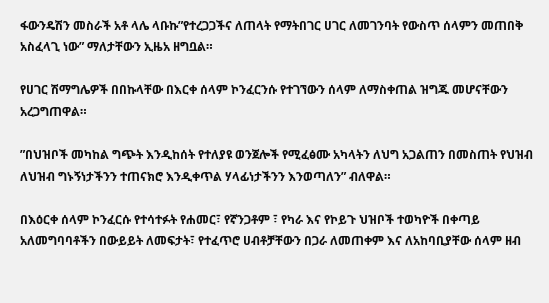ፋውንዴሽን መስራች አቶ ላሌ ላቡኩ”የተረጋጋችና ለጠላት የማትበገር ሀገር ለመገንባት የውስጥ ሰላምን መጠበቅ አስፈላጊ ነው” ማለታቸውን ኢዜአ ዘግቧል።

የሀገር ሽማግሌዎች በበኩላቸው በእርቀ ሰላም ኮንፈርንሱ የተገኘውን ሰላም ለማስቀጠል ዝግጁ መሆናቸውን አረጋግጠዋል።

”በህዝቦች መካከል ግጭት እንዲከሰት የተለያዩ ወንጀሎች የሚፈፅሙ አካላትን ለህግ አጋልጠን በመስጠት የህዝብ ለህዝብ ግኑኝነታችንን ተጠናክሮ እንዲቀጥል ሃላፊነታችንን እንወጣለን” ብለዋል።

በእዕርቀ ሰላም ኮንፈርሱ የተሳተፉት የሐመር፣ የኛንጋቶም ፣ የካራ እና የኮይጉ ህዝቦች ተወካዮች በቀጣይ አለመግባባቶችን በውይይት ለመፍታት፣ የተፈጥሮ ሀብቶቻቸውን በጋራ ለመጠቀም እና ለአከባቢያቸው ሰላም ዘብ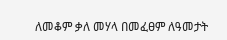ለመቆም ቃለ መሃላ በመፈፀም ለዓመታት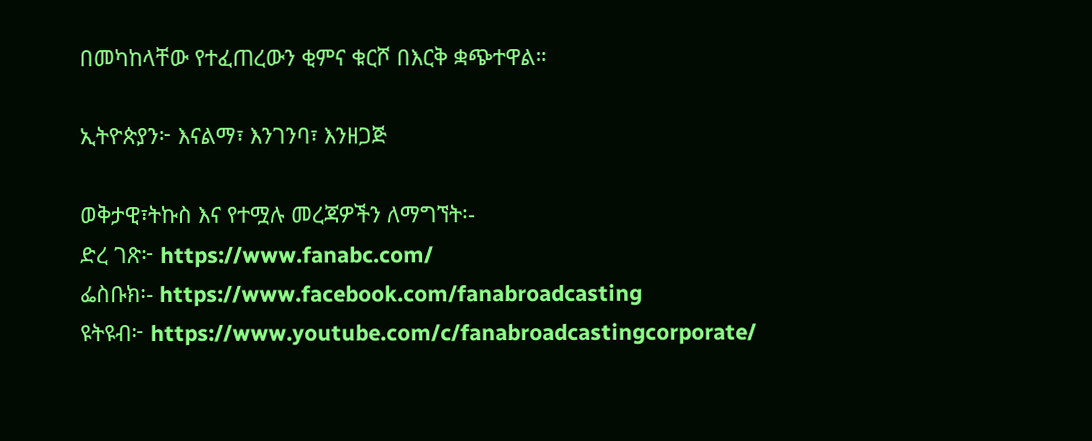በመካከላቸው የተፈጠረውን ቂምና ቁርሾ በእርቅ ቋጭተዋል።

ኢትዮጵያን፦ እናልማ፣ እንገንባ፣ እንዘጋጅ

ወቅታዊ፣ትኩስ እና የተሟሉ መረጃዎችን ለማግኘት፡-
ድረ ገጽ፦ https://www.fanabc.com/
ፌስቡክ፡- https://www.facebook.com/fanabroadcasting
ዩትዩብ፦ https://www.youtube.com/c/fanabroadcastingcorporate/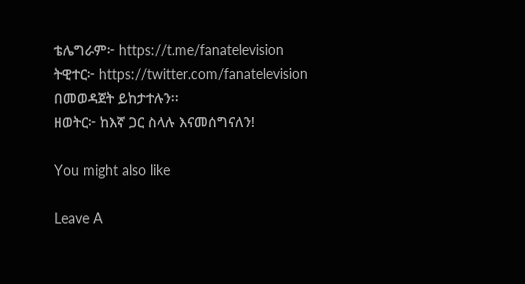ቴሌግራም፦ https://t.me/fanatelevision
ትዊተር፦ https://twitter.com/fanatelevision በመወዳጀት ይከታተሉን፡፡
ዘወትር፦ ከእኛ ጋር ስላሉ እናመሰግናለን!

You might also like

Leave A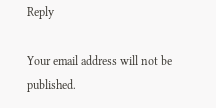Reply

Your email address will not be published.